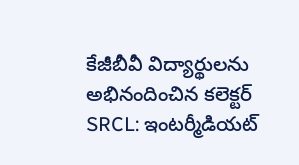కేజీబీవీ విద్యార్థులను అభినందించిన కలెక్టర్
SRCL: ఇంటర్మీడియట్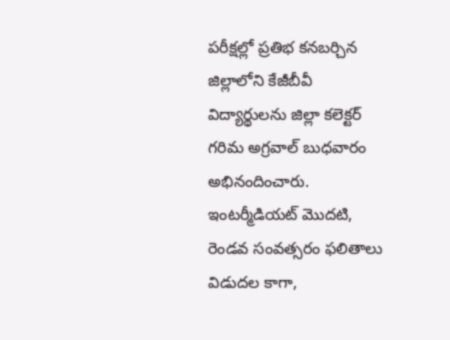పరీక్షల్లో ప్రతిభ కనబర్చిన జిల్లాలోని కేజీబీవీ విద్యార్థులను జిల్లా కలెక్టర్ గరిమ అగ్రవాల్ బుధవారం అభినందించారు. ఇంటర్మీడియట్ మొదటి, రెండవ సంవత్సరం ఫలితాలు విడుదల కాగా,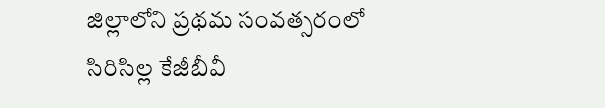జిల్లాలోని ప్రథమ సంవత్సరంలో సిరిసిల్ల కేజీబీవీ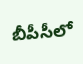బీపీసీలో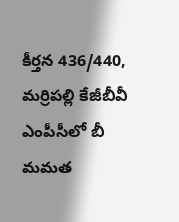కీర్తన 436/440, మర్రిపల్లి కేజీబీవీ ఎంపీసీలో బీ మమత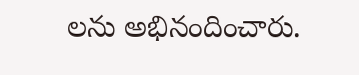లను అభినందించారు.